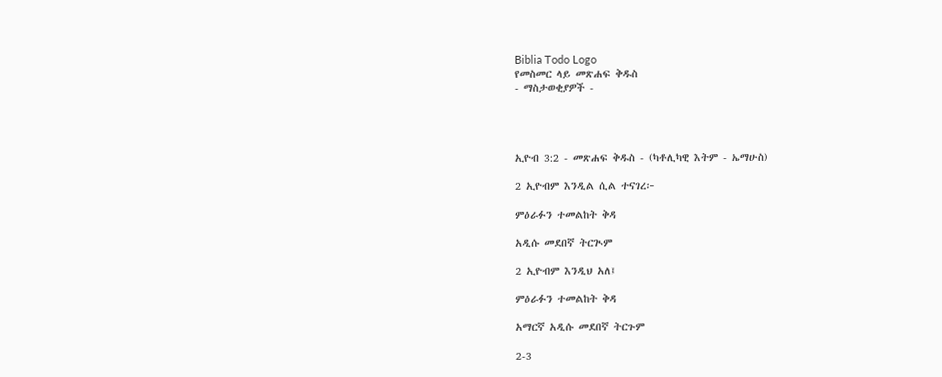Biblia Todo Logo
የመስመር ላይ መጽሐፍ ቅዱስ
- ማስታወቂያዎች -




ኢዮብ 3:2 - መጽሐፍ ቅዱስ - (ካቶሊካዊ እትም - ኤማሁስ)

2 ኢዮብም እንዲል ሲል ተናገረ፦

ምዕራፉን ተመልከት ቅዳ

አዲሱ መደበኛ ትርጒም

2 ኢዮብም እንዲህ አለ፤

ምዕራፉን ተመልከት ቅዳ

አማርኛ አዲሱ መደበኛ ትርጉም

2-3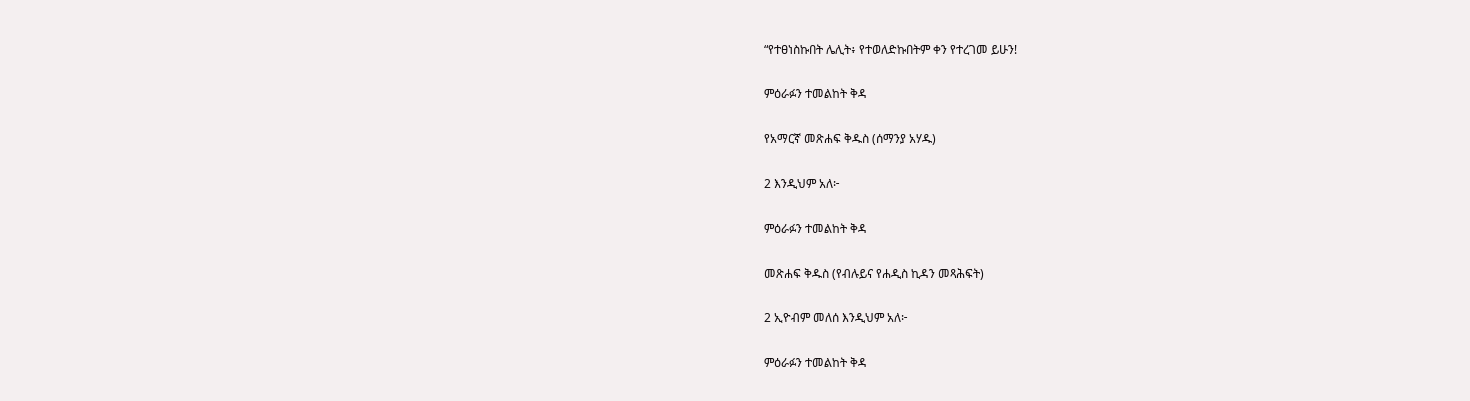“የተፀነስኩበት ሌሊት፥ የተወለድኩበትም ቀን የተረገመ ይሁን!

ምዕራፉን ተመልከት ቅዳ

የአማርኛ መጽሐፍ ቅዱስ (ሰማንያ አሃዱ)

2 እንዲህም አለ፦

ምዕራፉን ተመልከት ቅዳ

መጽሐፍ ቅዱስ (የብሉይና የሐዲስ ኪዳን መጻሕፍት)

2 ኢዮብም መለሰ እንዲህም አለ፦

ምዕራፉን ተመልከት ቅዳ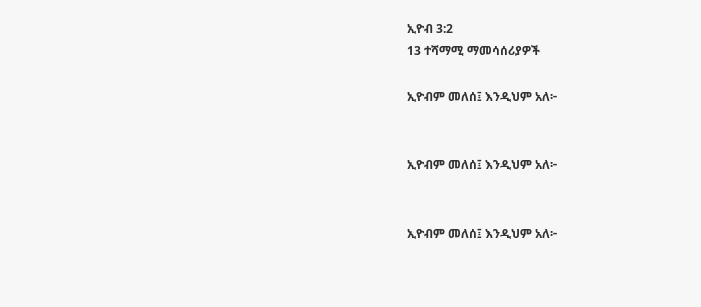ኢዮብ 3:2
13 ተሻማሚ ማመሳሰሪያዎች

ኢዮብም መለሰ፤ እንዲህም አለ፦


ኢዮብም መለሰ፤ እንዲህም አለ፦


ኢዮብም መለሰ፤ እንዲህም አለ፦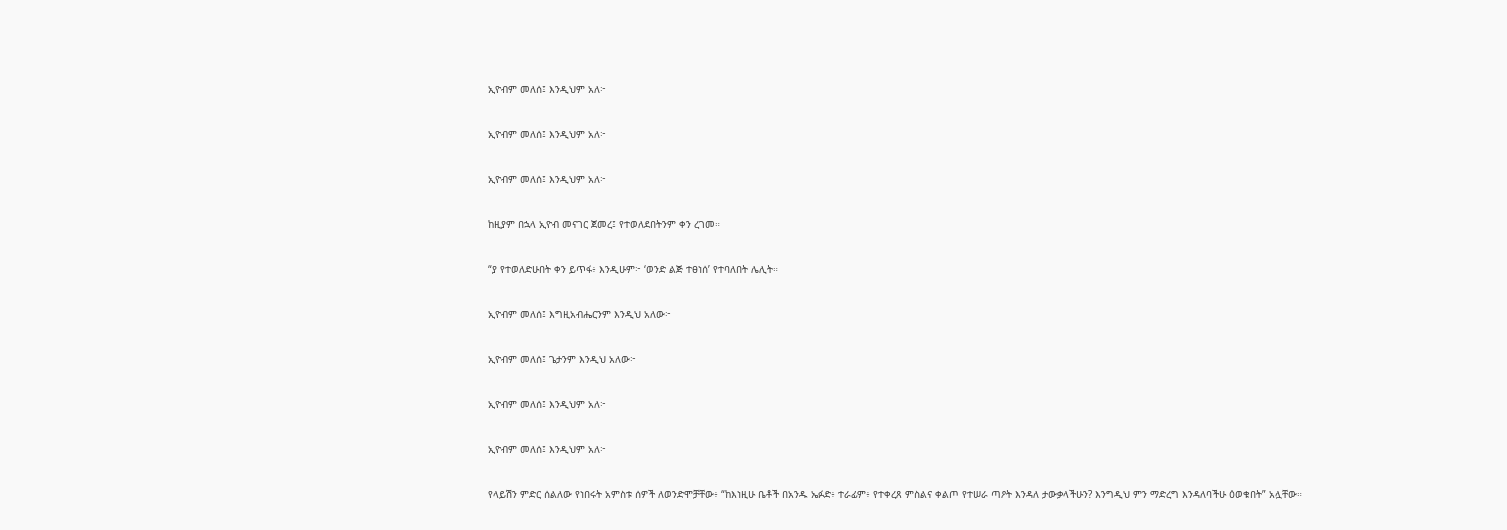ኢዮብም መለሰ፤ እንዲህም አለ፦


ኢዮብም መለሰ፤ እንዲህም አለ፦


ኢዮብም መለሰ፤ እንዲህም አለ፦


ከዚያም በኋላ ኢዮብ መናገር ጀመረ፤ የተወለደበትንም ቀን ረገመ።


“ያ የተወለድሁበት ቀን ይጥፋ፥ እንዲሁም፦ ‘ወንድ ልጅ ተፀነሰ’ የተባለበት ሌሊት።


ኢዮብም መለሰ፤ እግዚአብሔርንም እንዲህ አለው፦


ኢዮብም መለሰ፤ ጌታንም እንዲህ አለው፦


ኢዮብም መለሰ፤ እንዲህም አለ፦


ኢዮብም መለሰ፤ እንዲህም አለ፦


የላይሽን ምድር ሰልለው የነበሩት አምስቱ ሰዎች ለወንድሞቻቸው፥ “ከእነዚሁ ቤቶች በአንዱ ኤፉድ፥ ተራፊም፥ የተቀረጸ ምስልና ቀልጦ የተሠራ ጣዖት እንዳለ ታውቃላችሁን? እንግዲህ ምን ማድረግ እንዳለባችሁ ዕወቁበት” አሏቸው።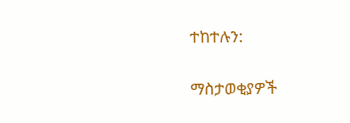ተከተሉን:

ማስታወቂያዎች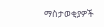ማስታወቂያዎች